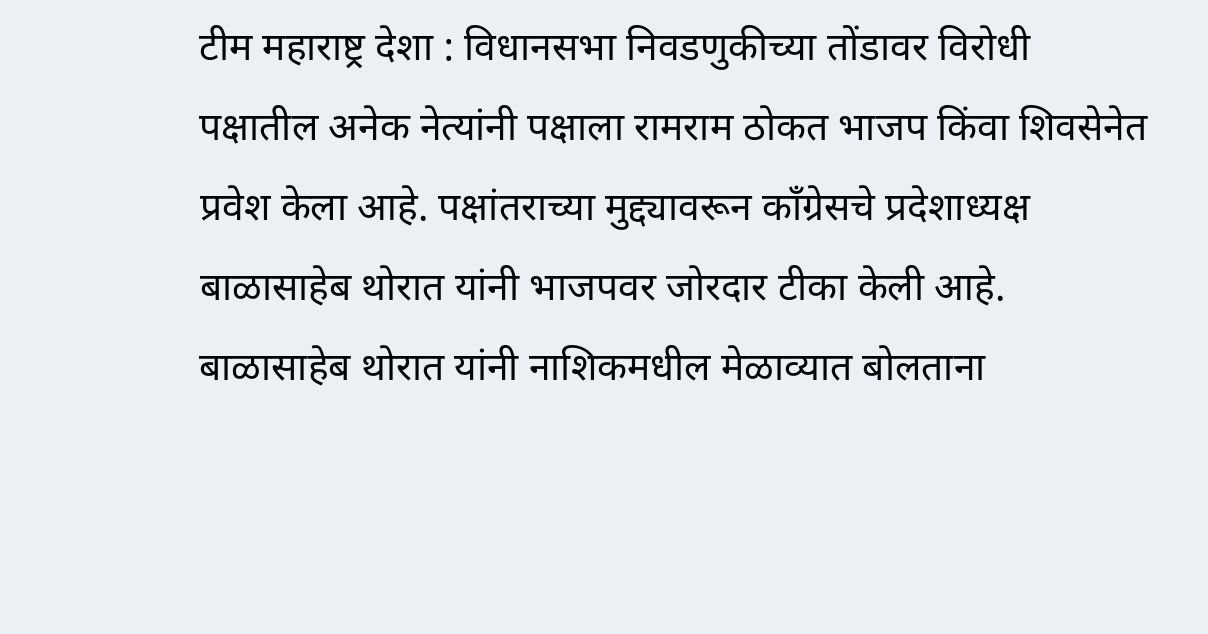टीम महाराष्ट्र देशा : विधानसभा निवडणुकीच्या तोंडावर विरोधी पक्षातील अनेक नेत्यांनी पक्षाला रामराम ठोकत भाजप किंवा शिवसेनेत प्रवेश केला आहे. पक्षांतराच्या मुद्द्यावरून कॉंग्रेसचे प्रदेशाध्यक्ष बाळासाहेब थोरात यांनी भाजपवर जोरदार टीका केली आहे.
बाळासाहेब थोरात यांनी नाशिकमधील मेळाव्यात बोलताना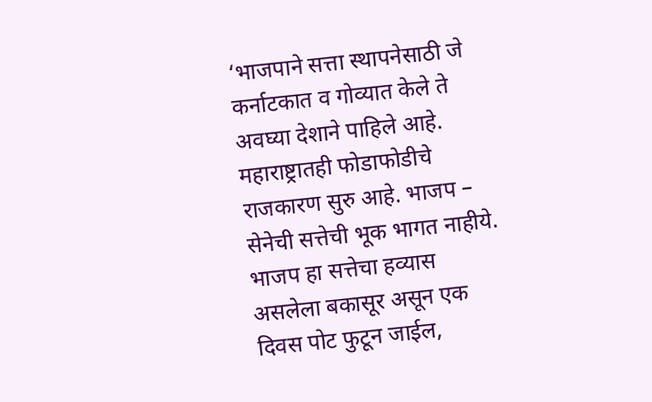‘भाजपाने सत्ता स्थापनेसाठी जे कर्नाटकात व गोव्यात केले ते अवघ्या देशाने पाहिले आहे. महाराष्ट्रातही फोडाफोडीचे राजकारण सुरु आहे. भाजप – सेनेची सत्तेची भूक भागत नाहीये. भाजप हा सत्तेचा हव्यास असलेला बकासूर असून एक दिवस पोट फुटून जाईल,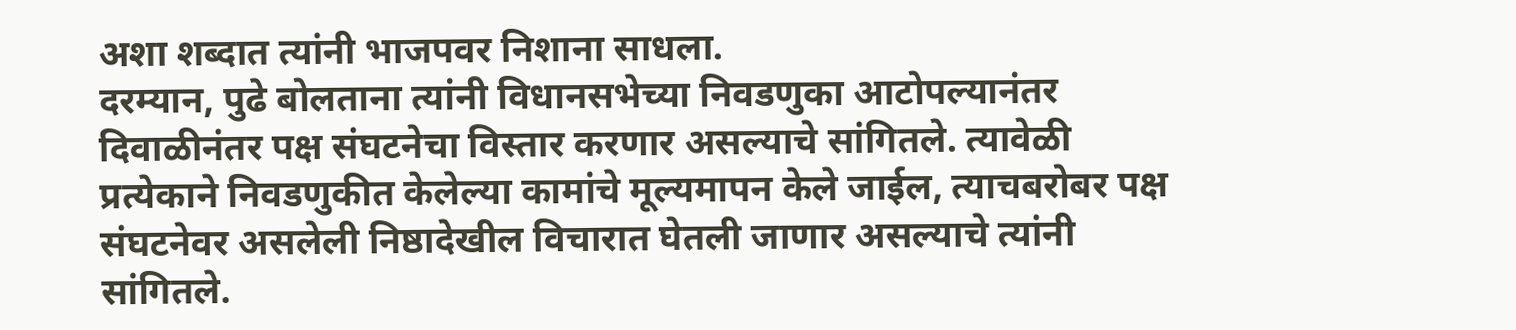अशा शब्दात त्यांनी भाजपवर निशाना साधला.
दरम्यान, पुढे बोलताना त्यांनी विधानसभेच्या निवडणुका आटोपल्यानंतर दिवाळीनंतर पक्ष संघटनेचा विस्तार करणार असल्याचे सांगितले. त्यावेळी प्रत्येकाने निवडणुकीत केलेल्या कामांचे मूल्यमापन केले जाईल, त्याचबरोबर पक्ष संघटनेवर असलेली निष्ठादेखील विचारात घेतली जाणार असल्याचे त्यांनी सांगितले.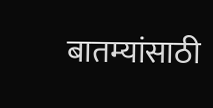बातम्यांसाठी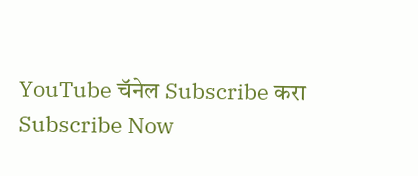YouTube चॅनेल Subscribe करा
Subscribe Now